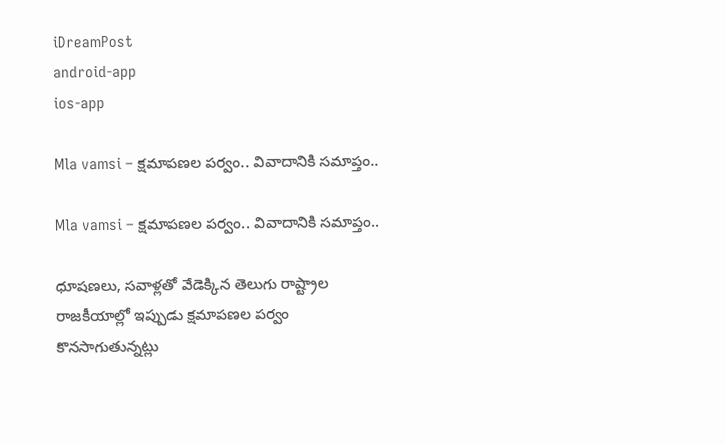iDreamPost
android-app
ios-app

Mla vamsi – క్ష‌మాప‌ణ‌ల ప‌ర్వం.. వివాదానికి సమాప్తం..

Mla vamsi – క్ష‌మాప‌ణ‌ల ప‌ర్వం.. వివాదానికి సమాప్తం..

ధూష‌ణ‌లు, స‌వాళ్ల‌తో వేడెక్కిన తెలుగు రాష్ట్రాల రాజ‌కీయాల్లో ఇప్పుడు క్ష‌మాప‌ణ‌ల ప‌ర్వం కొన‌సాగుతున్న‌ట్లు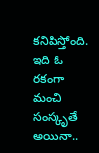క‌నిపిస్తోంది. ఇది ఓ ర‌కంగా మంచి సంస్కృతే అయినా..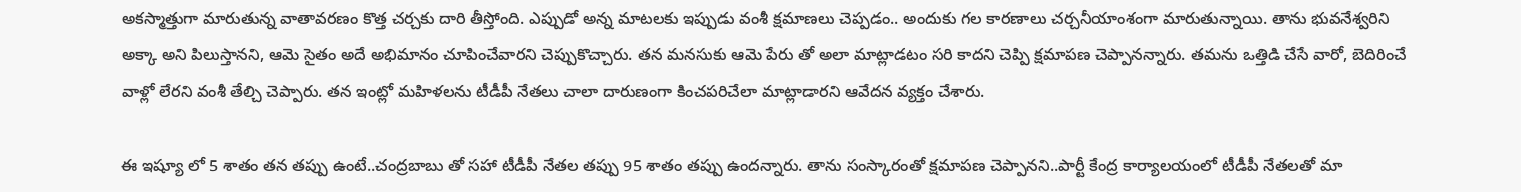అక‌స్మాత్తుగా మారుతున్న వాతావ‌ర‌ణం కొత్త చ‌ర్చ‌కు దారి తీస్తోంది. ఎప్పుడో అన్న మాట‌ల‌కు ఇప్పుడు వంశీ క్ష‌మాణ‌లు చెప్ప‌డం.. అందుకు గ‌ల కార‌ణాలు చ‌ర్చ‌నీయాంశంగా మారుతున్నాయి. తాను భువనేశ్వరిని అక్కా అని పిలుస్తానని, ఆమె సైతం అదే అభిమానం చూపించేవారని చెప్పుకొచ్చారు. తన మనసుకు ఆమె పేరు తో అలా మాట్లాడటం సరి కాదని చెప్పి క్షమాపణ చెప్పానన్నారు. తమను ఒత్తిడి చేసే వారో, బెదిరించే వాళ్లో లేరని వంశీ తేల్చి చెప్పారు. తన ఇంట్లో మహిళలను టీడీపీ నేతలు చాలా దారుణంగా కించపరిచేలా మాట్లాడారని ఆవేదన వ్యక్తం చేశారు.

ఈ ఇష్యూ లో 5 శాతం తన తప్పు ఉంటే..చంద్రబాబు తో సహా టీడీపీ నేతల తప్పు 95 శాతం తప్పు ఉందన్నారు. తాను సంస్కారంతో క్షమాపణ చెప్పానని..పార్టీ కేంద్ర కార్యాలయంలో టీడీపీ నేతలతో మా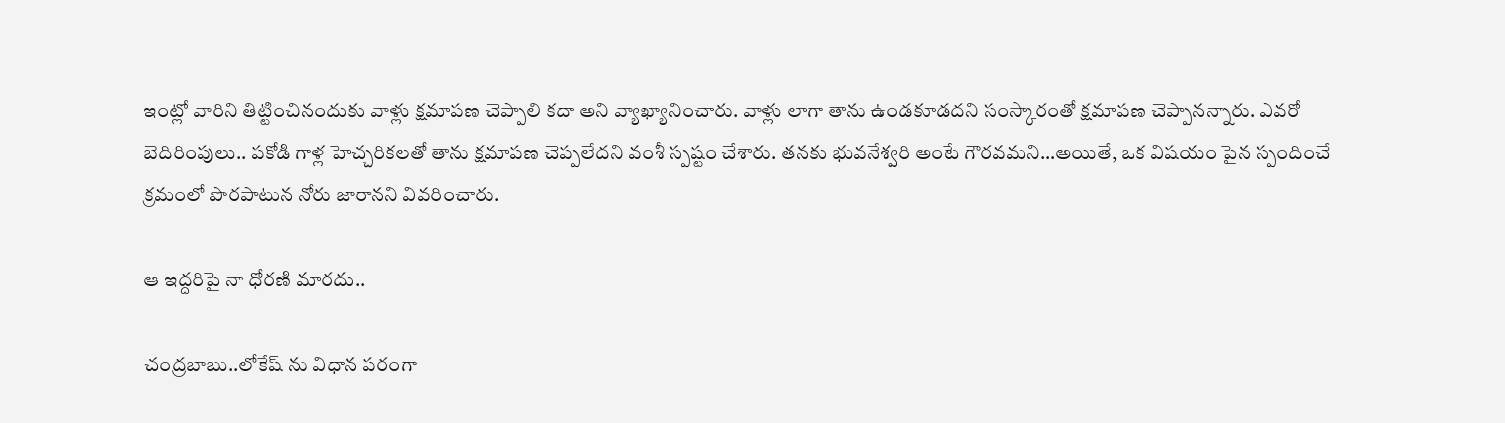ఇంట్లో వారిని తిట్టించినందుకు వాళ్లు క్షమాపణ చెప్పాలి కదా అని వ్యాఖ్యానించారు. వాళ్లు లాగా తాను ఉండకూడదని సంస్కారంతో క్షమాపణ చెప్పానన్నారు. ఎవరో బెదిరింపులు.. పకోడి గాళ్ల హెచ్చరికలతో తాను క్షమాపణ చెప్పలేదని వంశీ స్పష్టం చేశారు. తనకు భువనేశ్వరి అంటే గౌరవమని…అయితే, ఒక విషయం పైన స్పందించే క్రమంలో పొరపాటున నోరు జారానని వివరించారు.

ఆ ఇద్ద‌రిపై నా ధోర‌ణి మార‌దు..

చంద్రబాబు..లోకేష్ ను విధాన పరంగా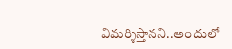విమర్శిస్తానని..అందులో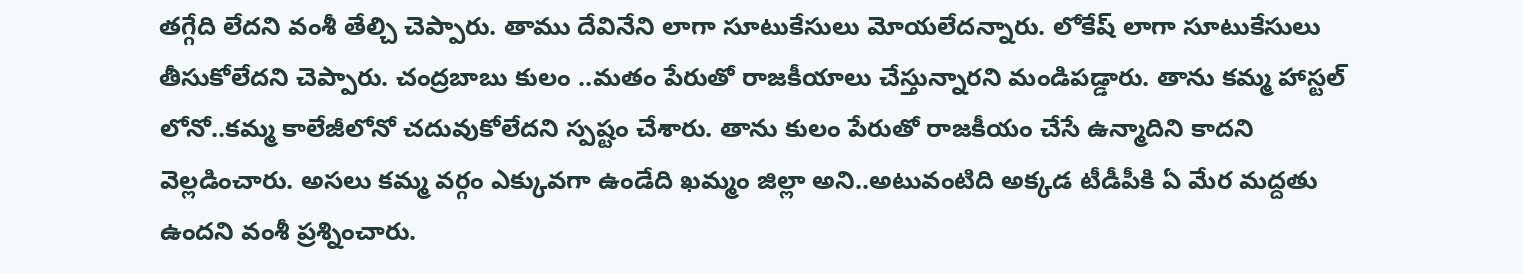తగ్గేది లేదని వంశీ తేల్చి చెప్పారు. తాము దేవినేని లాగా సూటుకేసులు మోయలేదన్నారు. లోకేష్ లాగా సూటుకేసులు తీసుకోలేదని చెప్పారు. చంద్రబాబు కులం ..మతం పేరుతో రాజకీయాలు చేస్తున్నారని మండిపడ్డారు. తాను కమ్మ హాస్టల్ లోనో..కమ్మ కాలేజీలోనో చదువుకోలేదని స్పష్టం చేశారు. తాను కులం పేరుతో రాజకీయం చేసే ఉన్మాదిని కాదని వెల్లడించారు. అసలు కమ్మ వర్గం ఎక్కువగా ఉండేది ఖమ్మం జిల్లా అని..అటువంటిది అక్కడ టీడీపీకి ఏ మేర మద్దతు ఉందని వంశీ ప్రశ్నించారు.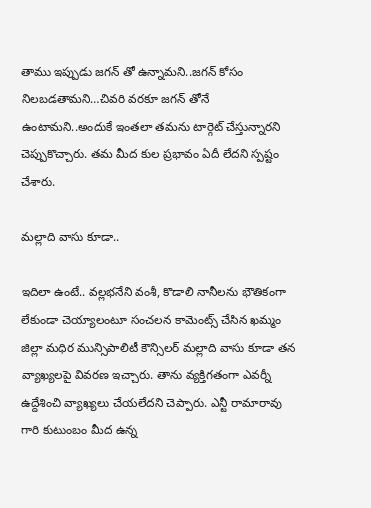తాము ఇప్పుడు జగన్ తో ఉన్నామని..జగన్ కోసం నిలబడతామని…చివరి వరకూ జగన్ తోనే ఉంటామని..అందుకే ఇంతలా తమను టార్గెట్ చేస్తున్నారని చెప్పుకొచ్చారు. తమ మీద కుల ప్రభావం ఏదీ లేదని స్పష్టం చేశారు.

మ‌ల్లాది వాసు కూడా..

ఇదిలా ఉంటే.. వల్లభనేని వంశీ, కొడాలి నానీలను భౌతికంగా లేకుండా చెయ్యాలంటూ సంచలన కామెంట్స్ చేసిన ఖమ్మం జిల్లా మధిర మున్సిపాలిటీ కౌన్సిలర్ మల్లాది వాసు కూడా తన వ్యాఖ్యలపై వివరణ ఇచ్చారు. తాను వ్యక్తిగతంగా ఎవర్నీ ఉద్దేశించి వ్యాఖ్యలు చేయలేదని చెప్పారు. ఎన్టీ రామారావు గారి కుటుంబం మీద ఉన్న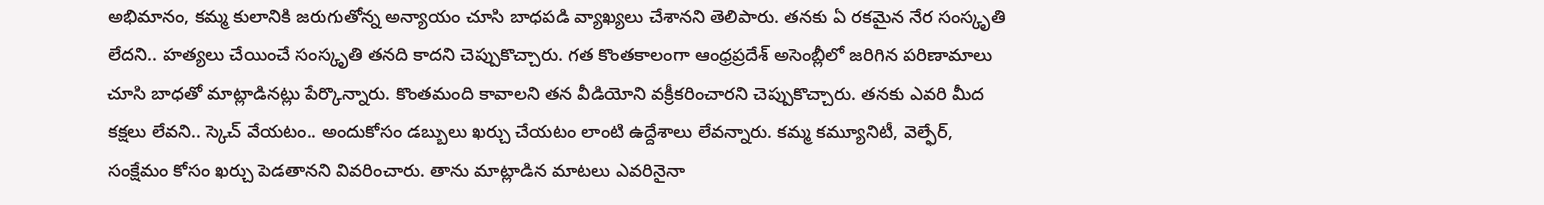అభిమానం, కమ్మ కులానికి జరుగుతోన్న అన్యాయం చూసి బాధపడి వ్యాఖ్యలు చేశానని తెలిపారు. తనకు ఏ రకమైన నేర సంస్కృతి లేదని.. హత్యలు చేయించే సంస్కృతి తనది కాదని చెప్పుకొచ్చారు. గత కొంతకాలంగా ఆంధ్రప్రదేశ్ అసెంబ్లీలో జరిగిన పరిణామాలు చూసి బాధతో మాట్లాడినట్లు పేర్కొన్నారు. కొంతమంది కావాలని తన వీడియోని వక్రీకరించారని చెప్పుకొచ్చారు. తనకు ఎవరి మీద కక్షలు లేవని.. స్కెచ్ వేయటం.. అందుకోసం డబ్బులు ఖర్చు చేయటం లాంటి ఉద్దేశాలు లేవన్నారు. కమ్మ కమ్యూనిటీ, వెల్ఫేర్, సంక్షేమం కోసం ఖర్చు పెడతానని వివరించారు. తాను మాట్లాడిన మాటలు ఎవరినైనా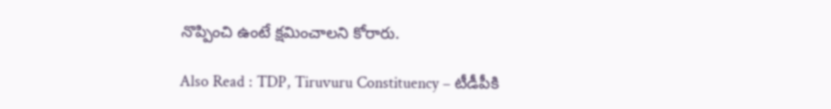నొప్పించి ఉంటే క్షమించాలని కోరారు.

Also Read : TDP, Tiruvuru Constituency – టీడీపీకి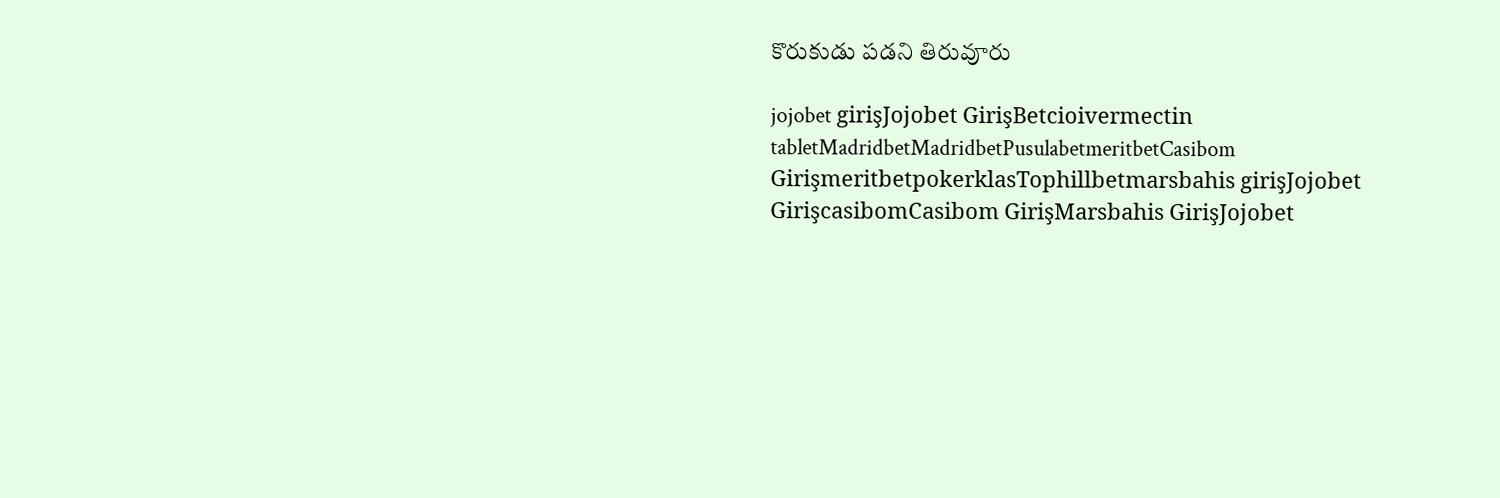కొరుకుడు పడని తిరువూరు

jojobet girişJojobet GirişBetcioivermectin tabletMadridbetMadridbetPusulabetmeritbetCasibom GirişmeritbetpokerklasTophillbetmarsbahis girişJojobet GirişcasibomCasibom GirişMarsbahis GirişJojobet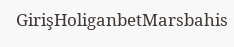GirişHoliganbetMarsbahis